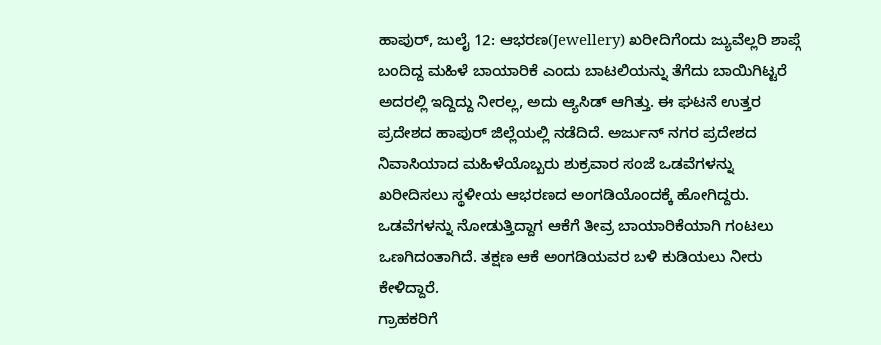ಹಾಪುರ್, ಜುಲೈ 12: ಆಭರಣ(Jewellery) ಖರೀದಿಗೆಂದು ಜ್ಯುವೆಲ್ಲರಿ ಶಾಪ್ಗೆ ಬಂದಿದ್ದ ಮಹಿಳೆ ಬಾಯಾರಿಕೆ ಎಂದು ಬಾಟಲಿಯನ್ನು ತೆಗೆದು ಬಾಯಿಗಿಟ್ಟರೆ ಅದರಲ್ಲಿ ಇದ್ದಿದ್ದು ನೀರಲ್ಲ, ಅದು ಆ್ಯಸಿಡ್ ಆಗಿತ್ತು. ಈ ಘಟನೆ ಉತ್ತರ ಪ್ರದೇಶದ ಹಾಪುರ್ ಜಿಲ್ಲೆಯಲ್ಲಿ ನಡೆದಿದೆ. ಅರ್ಜುನ್ ನಗರ ಪ್ರದೇಶದ ನಿವಾಸಿಯಾದ ಮಹಿಳೆಯೊಬ್ಬರು ಶುಕ್ರವಾರ ಸಂಜೆ ಒಡವೆಗಳನ್ನು ಖರೀದಿಸಲು ಸ್ಥಳೀಯ ಆಭರಣದ ಅಂಗಡಿಯೊಂದಕ್ಕೆ ಹೋಗಿದ್ದರು. ಒಡವೆಗಳನ್ನು ನೋಡುತ್ತಿದ್ದಾಗ ಆಕೆಗೆ ತೀವ್ರ ಬಾಯಾರಿಕೆಯಾಗಿ ಗಂಟಲು ಒಣಗಿದಂತಾಗಿದೆ. ತಕ್ಷಣ ಆಕೆ ಅಂಗಡಿಯವರ ಬಳಿ ಕುಡಿಯಲು ನೀರು ಕೇಳಿದ್ದಾರೆ.
ಗ್ರಾಹಕರಿಗೆ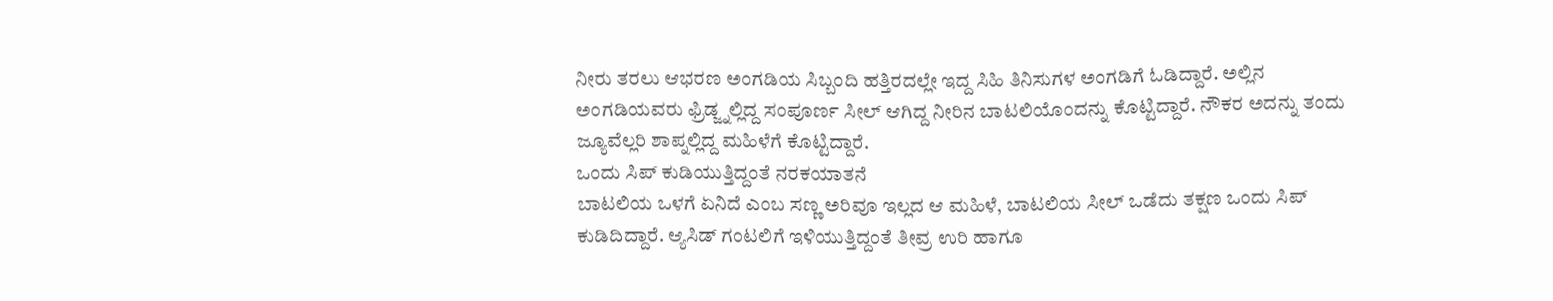ನೀರು ತರಲು ಆಭರಣ ಅಂಗಡಿಯ ಸಿಬ್ಬಂದಿ ಹತ್ತಿರದಲ್ಲೇ ಇದ್ದ ಸಿಹಿ ತಿನಿಸುಗಳ ಅಂಗಡಿಗೆ ಓಡಿದ್ದಾರೆ. ಅಲ್ಲಿನ ಅಂಗಡಿಯವರು ಫ್ರಿಡ್ಜ್ನಲ್ಲಿದ್ದ ಸಂಪೂರ್ಣ ಸೀಲ್ ಆಗಿದ್ದ ನೀರಿನ ಬಾಟಲಿಯೊಂದನ್ನು ಕೊಟ್ಟಿದ್ದಾರೆ. ನೌಕರ ಅದನ್ನು ತಂದು ಜ್ಯೂವೆಲ್ಲರಿ ಶಾಪ್ನಲ್ಲಿದ್ದ ಮಹಿಳೆಗೆ ಕೊಟ್ಟಿದ್ದಾರೆ.
ಒಂದು ಸಿಪ್ ಕುಡಿಯುತ್ತಿದ್ದಂತೆ ನರಕಯಾತನೆ
ಬಾಟಲಿಯ ಒಳಗೆ ಏನಿದೆ ಎಂಬ ಸಣ್ಣ ಅರಿವೂ ಇಲ್ಲದ ಆ ಮಹಿಳೆ, ಬಾಟಲಿಯ ಸೀಲ್ ಒಡೆದು ತಕ್ಷಣ ಒಂದು ಸಿಪ್ ಕುಡಿದಿದ್ದಾರೆ. ಆ್ಯಸಿಡ್ ಗಂಟಲಿಗೆ ಇಳಿಯುತ್ತಿದ್ದಂತೆ ತೀವ್ರ ಉರಿ ಹಾಗೂ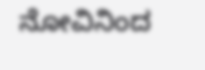ನೋವಿನಿಂದ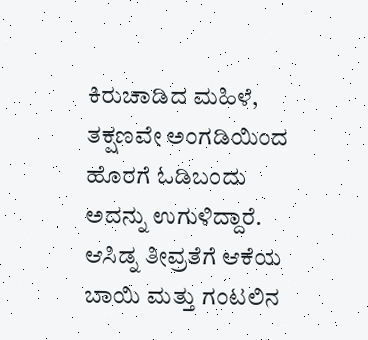ಕಿರುಚಾಡಿದ ಮಹಿಳೆ, ತಕ್ಷಣವೇ ಅಂಗಡಿಯಿಂದ ಹೊರಗೆ ಓಡಿಬಂದು ಅದನ್ನು ಉಗುಳಿದ್ದಾರೆ.
ಆಸಿಡ್ನ ತೀವ್ರತೆಗೆ ಆಕೆಯ ಬಾಯಿ ಮತ್ತು ಗಂಟಲಿನ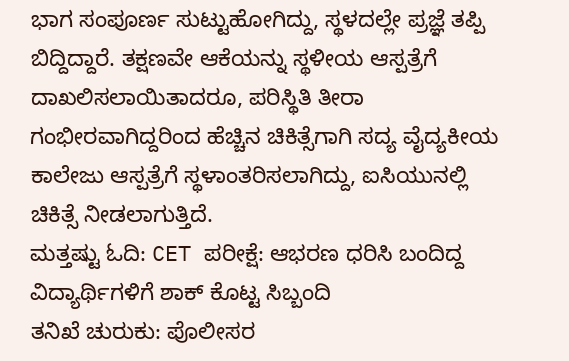ಭಾಗ ಸಂಪೂರ್ಣ ಸುಟ್ಟುಹೋಗಿದ್ದು, ಸ್ಥಳದಲ್ಲೇ ಪ್ರಜ್ಞೆ ತಪ್ಪಿ ಬಿದ್ದಿದ್ದಾರೆ. ತಕ್ಷಣವೇ ಆಕೆಯನ್ನು ಸ್ಥಳೀಯ ಆಸ್ಪತ್ರೆಗೆ ದಾಖಲಿಸಲಾಯಿತಾದರೂ, ಪರಿಸ್ಥಿತಿ ತೀರಾ ಗಂಭೀರವಾಗಿದ್ದರಿಂದ ಹೆಚ್ಚಿನ ಚಿಕಿತ್ಸೆಗಾಗಿ ಸದ್ಯ ವೈದ್ಯಕೀಯ ಕಾಲೇಜು ಆಸ್ಪತ್ರೆಗೆ ಸ್ಥಳಾಂತರಿಸಲಾಗಿದ್ದು, ಐಸಿಯುನಲ್ಲಿ ಚಿಕಿತ್ಸೆ ನೀಡಲಾಗುತ್ತಿದೆ.
ಮತ್ತಷ್ಟು ಓದಿ: CET ಪರೀಕ್ಷೆ: ಆಭರಣ ಧರಿಸಿ ಬಂದಿದ್ದ ವಿದ್ಯಾರ್ಥಿಗಳಿಗೆ ಶಾಕ್ ಕೊಟ್ಟ ಸಿಬ್ಬಂದಿ
ತನಿಖೆ ಚುರುಕು: ಪೊಲೀಸರ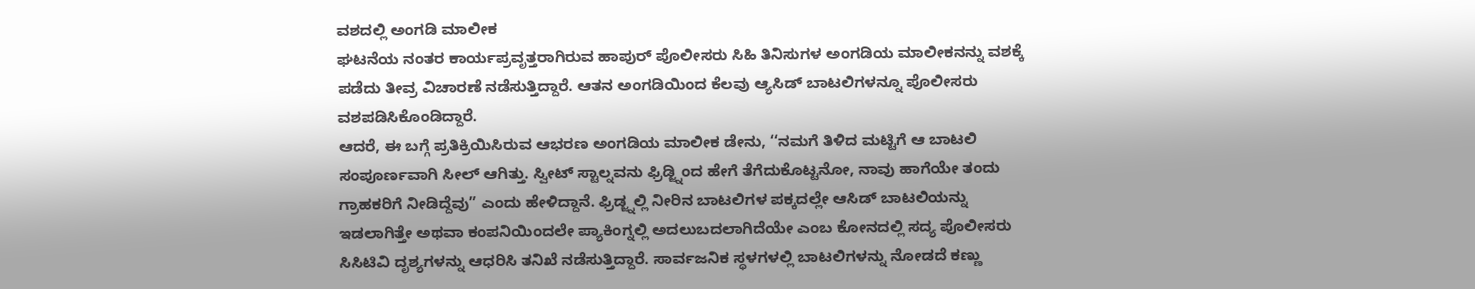ವಶದಲ್ಲಿ ಅಂಗಡಿ ಮಾಲೀಕ
ಘಟನೆಯ ನಂತರ ಕಾರ್ಯಪ್ರವೃತ್ತರಾಗಿರುವ ಹಾಪುರ್ ಪೊಲೀಸರು ಸಿಹಿ ತಿನಿಸುಗಳ ಅಂಗಡಿಯ ಮಾಲೀಕನನ್ನು ವಶಕ್ಕೆ ಪಡೆದು ತೀವ್ರ ವಿಚಾರಣೆ ನಡೆಸುತ್ತಿದ್ದಾರೆ. ಆತನ ಅಂಗಡಿಯಿಂದ ಕೆಲವು ಆ್ಯಸಿಡ್ ಬಾಟಲಿಗಳನ್ನೂ ಪೊಲೀಸರು ವಶಪಡಿಸಿಕೊಂಡಿದ್ದಾರೆ.
ಆದರೆ, ಈ ಬಗ್ಗೆ ಪ್ರತಿಕ್ರಿಯಿಸಿರುವ ಆಭರಣ ಅಂಗಡಿಯ ಮಾಲೀಕ ಡೇನು, ‘‘ನಮಗೆ ತಿಳಿದ ಮಟ್ಟಿಗೆ ಆ ಬಾಟಲಿ ಸಂಪೂರ್ಣವಾಗಿ ಸೀಲ್ ಆಗಿತ್ತು. ಸ್ವೀಟ್ ಸ್ಟಾಲ್ನವನು ಫ್ರಿಡ್ಜ್ನಿಂದ ಹೇಗೆ ತೆಗೆದುಕೊಟ್ಟನೋ, ನಾವು ಹಾಗೆಯೇ ತಂದು ಗ್ರಾಹಕರಿಗೆ ನೀಡಿದ್ದೆವು” ಎಂದು ಹೇಳಿದ್ದಾನೆ. ಫ್ರಿಡ್ಜ್ನಲ್ಲಿ ನೀರಿನ ಬಾಟಲಿಗಳ ಪಕ್ಕದಲ್ಲೇ ಆಸಿಡ್ ಬಾಟಲಿಯನ್ನು ಇಡಲಾಗಿತ್ತೇ ಅಥವಾ ಕಂಪನಿಯಿಂದಲೇ ಪ್ಯಾಕಿಂಗ್ನಲ್ಲಿ ಅದಲುಬದಲಾಗಿದೆಯೇ ಎಂಬ ಕೋನದಲ್ಲಿ ಸದ್ಯ ಪೊಲೀಸರು ಸಿಸಿಟಿವಿ ದೃಶ್ಯಗಳನ್ನು ಆಧರಿಸಿ ತನಿಖೆ ನಡೆಸುತ್ತಿದ್ದಾರೆ. ಸಾರ್ವಜನಿಕ ಸ್ಥಳಗಳಲ್ಲಿ ಬಾಟಲಿಗಳನ್ನು ನೋಡದೆ ಕಣ್ಣು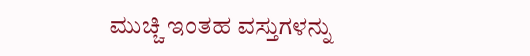ಮುಚ್ಚಿ ಇಂತಹ ವಸ್ತುಗಳನ್ನು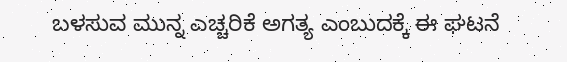ಬಳಸುವ ಮುನ್ನ ಎಚ್ಚರಿಕೆ ಅಗತ್ಯ ಎಂಬುದಕ್ಕೆ ಈ ಘಟನೆ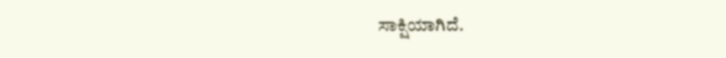ಸಾಕ್ಷಿಯಾಗಿದೆ.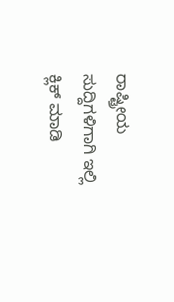ರಾಷ್ಟ್ರೀಯ ಸುದ್ದಿಗಳಿಗಾಗಿ ಇಲ್ಲಿ ಕ್ಲಿಕ್ ಮಾಡಿ